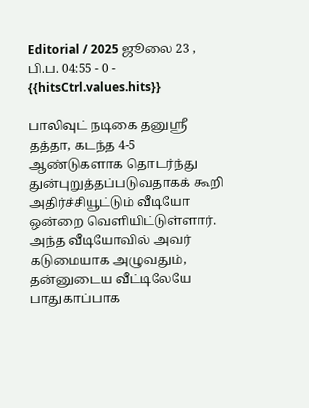Editorial / 2025 ஜூலை 23 , பி.ப. 04:55 - 0 - {{hitsCtrl.values.hits}}

பாலிவுட் நடிகை தனுஸ்ரீ தத்தா, கடந்த 4-5 ஆண்டுகளாக தொடர்ந்து துன்புறுத்தப்படுவதாகக் கூறி அதிர்ச்சியூட்டும் வீடியோ ஒன்றை வெளியிட்டுள்ளார். அந்த வீடியோவில் அவர் கடுமையாக அழுவதும், தன்னுடைய வீட்டிலேயே பாதுகாப்பாக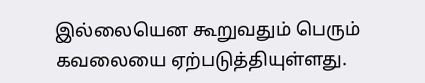இல்லையென கூறுவதும் பெரும் கவலையை ஏற்படுத்தியுள்ளது.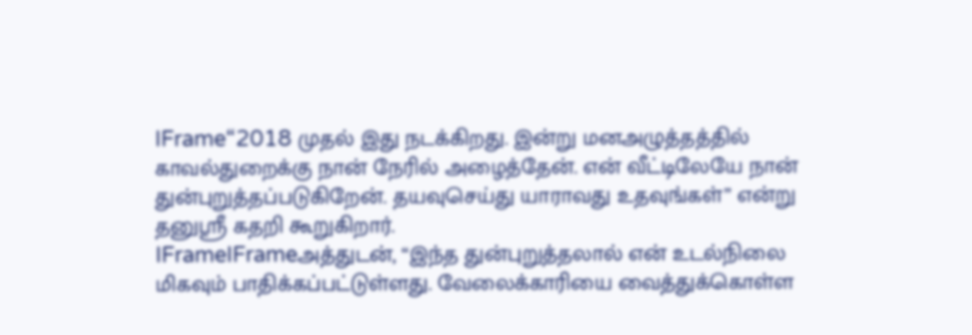IFrame“2018 முதல் இது நடக்கிறது. இன்று மனஅழுத்தத்தில் காவல்துறைக்கு நான் நேரில் அழைத்தேன். என் வீட்டிலேயே நான் துன்புறுத்தப்படுகிறேன். தயவுசெய்து யாராவது உதவுங்கள்” என்று தனுஸ்ரீ கதறி கூறுகிறார்.
IFrameIFrameஅத்துடன், “இந்த துன்புறுத்தலால் என் உடல்நிலை மிகவும் பாதிக்கப்பட்டுள்ளது. வேலைக்காரியை வைத்துக்கொள்ள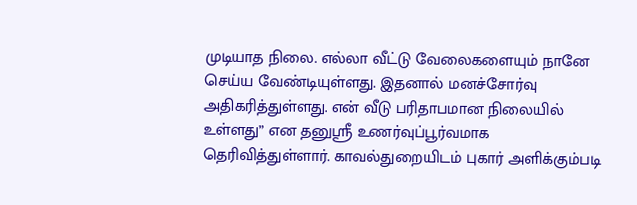முடியாத நிலை. எல்லா வீட்டு வேலைகளையும் நானே செய்ய வேண்டியுள்ளது. இதனால் மனச்சோர்வு அதிகரித்துள்ளது. என் வீடு பரிதாபமான நிலையில் உள்ளது” என தனுஸ்ரீ உணர்வுப்பூர்வமாக தெரிவித்துள்ளார். காவல்துறையிடம் புகார் அளிக்கும்படி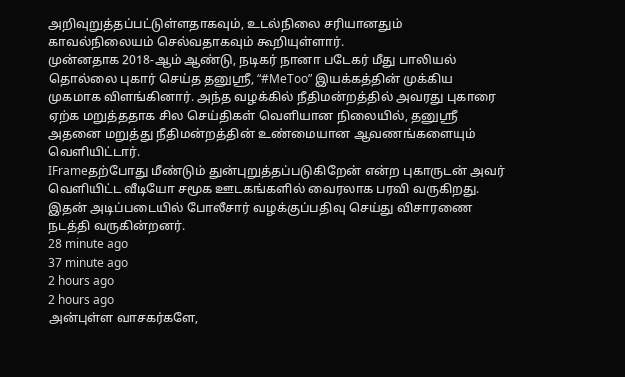அறிவுறுத்தப்பட்டுள்ளதாகவும், உடல்நிலை சரியானதும் காவல்நிலையம் செல்வதாகவும் கூறியுள்ளார்.
முன்னதாக 2018-ஆம் ஆண்டு, நடிகர் நானா படேகர் மீது பாலியல் தொல்லை புகார் செய்த தனுஸ்ரீ, “#MeToo” இயக்கத்தின் முக்கிய முகமாக விளங்கினார். அந்த வழக்கில் நீதிமன்றத்தில் அவரது புகாரை ஏற்க மறுத்ததாக சில செய்திகள் வெளியான நிலையில், தனுஸ்ரீ அதனை மறுத்து நீதிமன்றத்தின் உண்மையான ஆவணங்களையும் வெளியிட்டார்.
IFrameதற்போது மீண்டும் துன்புறுத்தப்படுகிறேன் என்ற புகாருடன் அவர் வெளியிட்ட வீடியோ சமூக ஊடகங்களில் வைரலாக பரவி வருகிறது. இதன் அடிப்படையில் போலீசார் வழக்குப்பதிவு செய்து விசாரணை நடத்தி வருகின்றனர்.
28 minute ago
37 minute ago
2 hours ago
2 hours ago
அன்புள்ள வாசகர்களே,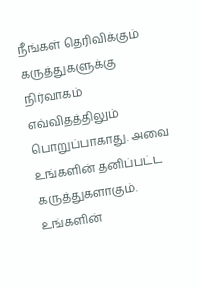நீங்கள் தெரிவிக்கும் கருத்துகளுக்கு நிர்வாகம் எவ்விதத்திலும் பொறுப்பாகாது. அவை உங்களின் தனிப்பட்ட கருத்துகளாகும். உங்களின்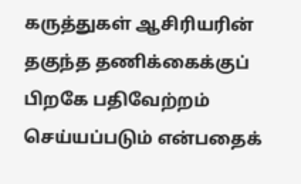கருத்துகள் ஆசிரியரின் தகுந்த தணிக்கைக்குப் பிறகே பதிவேற்றம் செய்யப்படும் என்பதைக்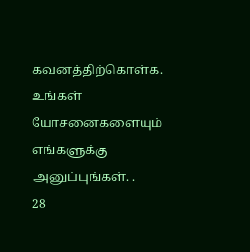கவனத்திற்கொள்க. உங்கள் யோசனைகளையும் எங்களுக்கு அனுப்புங்கள். .
28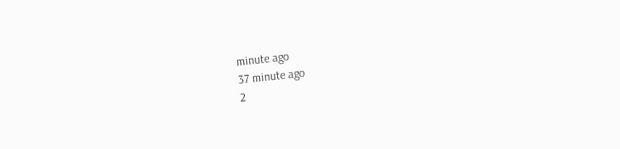minute ago
37 minute ago
2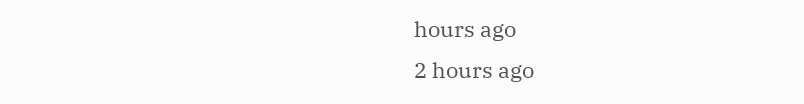hours ago
2 hours ago